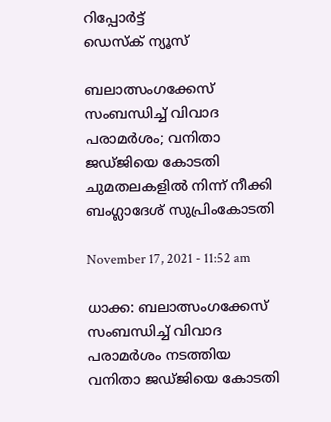റിപ്പോര്‍ട്ട്
ഡെസ്ക് ന്യൂസ്

ബലാത്സംഗക്കേസ് സംബന്ധിച്ച് വിവാദ പരാമർശം; വനിതാ ജഡ്ജിയെ കോടതി ചുമതലകളിൽ നിന്ന് നീക്കി ബംഗ്ലാദേശ് സുപ്രിംകോടതി

November 17, 2021 - 11:52 am

ധാക്ക: ബലാത്സംഗക്കേസ് സംബന്ധിച്ച് വിവാദ പരാമർശം നടത്തിയ വനിതാ ജഡ്ജിയെ കോടതി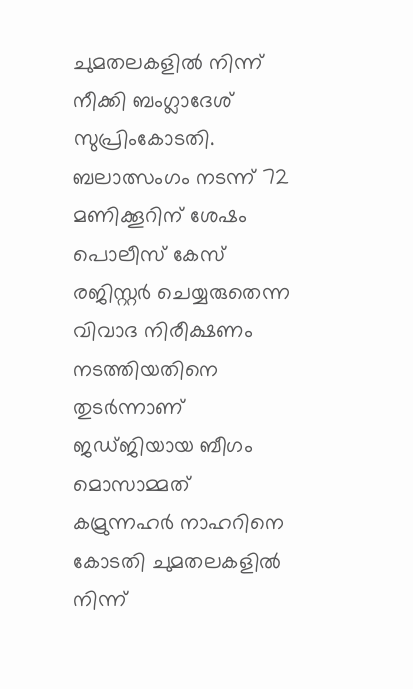ചുമതലകളിൽ നിന്ന് നീക്കി ബംഗ്ലാദേശ് സുപ്രിംകോടതി. ബലാത്സംഗം നടന്ന് 72 മണിക്കൂറിന് ശേഷം പൊലീസ് കേസ് രജിസ്റ്റർ ചെയ്യരുതെന്ന വിവാദ നിരീക്ഷണം നടത്തിയതിനെ തുടർന്നാണ് ജഡ്ജിയായ ബീഗം മൊസാമ്മത് കമ്രുന്നഹർ നാഹറിനെ കോടതി ചുമതലകളിൽ നിന്ന്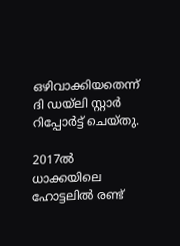ഒഴിവാക്കിയതെന്ന് ദി ഡയ്ലി സ്റ്റാർ റിപ്പോർട്ട് ചെയ്തു.

2017ൽ ധാക്കയിലെ ഹോട്ടലിൽ രണ്ട്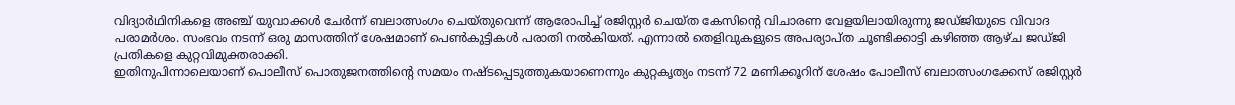വിദ്യാർഥിനികളെ അഞ്ച് യുവാക്കൾ ചേർന്ന് ബലാത്സംഗം ചെയ്തുവെന്ന് ആരോപിച്ച് രജിസ്റ്റർ ചെയ്ത കേസിന്റെ വിചാരണ വേളയിലായിരുന്നു ജഡ്ജിയുടെ വിവാദ പരാമർശം. സംഭവം നടന്ന് ഒരു മാസത്തിന് ശേഷമാണ് പെൺകുട്ടികൾ പരാതി നൽകിയത്. എന്നാൽ തെളിവുകളുടെ അപര്യാപ്ത ചൂണ്ടിക്കാട്ടി കഴിഞ്ഞ ആഴ്ച ജഡ്ജി പ്രതികളെ കുറ്റവിമുക്തരാക്കി.
ഇതിനുപിന്നാലെയാണ് പൊലീസ് പൊതുജനത്തിന്റെ സമയം നഷ്ടപ്പെടുത്തുകയാണെന്നും കുറ്റകൃത്യം നടന്ന് 72 മണിക്കൂറിന് ശേഷം പോലീസ് ബലാത്സംഗക്കേസ് രജിസ്റ്റർ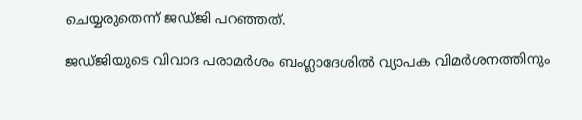ചെയ്യരുതെന്ന് ജഡ്ജി പറഞ്ഞത്.

ജഡ്ജിയുടെ വിവാദ പരാമർശം ബംഗ്ലാദേശിൽ വ്യാപക വിമർശനത്തിനും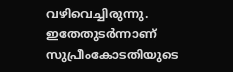വഴിവെച്ചിരുന്നു. ഇതേതുടർന്നാണ് സുപ്രീംകോടതിയുടെ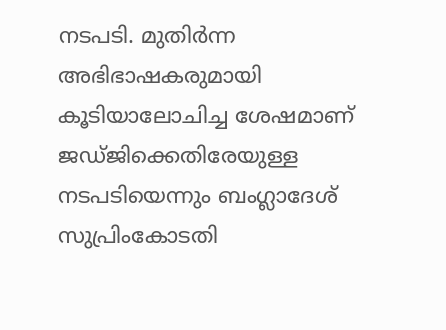നടപടി. മുതിർന്ന അഭിഭാഷകരുമായി കൂടിയാലോചിച്ച ശേഷമാണ് ജഡ്ജിക്കെതിരേയുള്ള നടപടിയെന്നും ബംഗ്ലാദേശ് സുപ്രിംകോടതി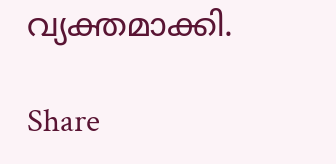വ്യക്തമാക്കി.

Share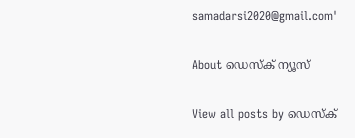samadarsi2020@gmail.com'

About ഡെസ്ക് ന്യൂസ്

View all posts by ഡെസ്ക്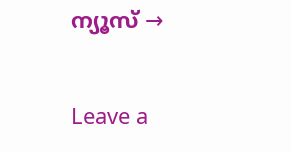ന്യൂസ് →

Leave a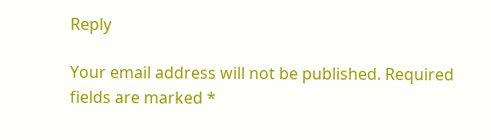Reply

Your email address will not be published. Required fields are marked *